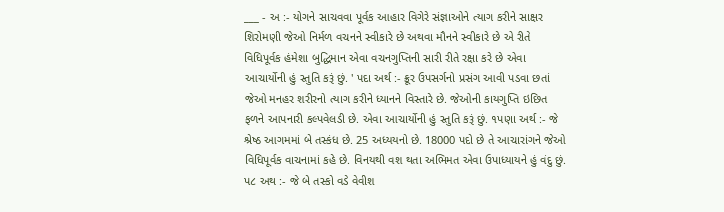___ - અ :- યોગને સાચવવા પૂર્વક આહાર વિગેરે સંજ્ઞાઓને ત્યાગ કરીને સાક્ષર શિરોમણી જેઓ નિર્મળ વચનને સ્વીકારે છે અથવા મૌનને સ્વીકારે છે એ રીતે વિધિપૂર્વક હંમેશા બુદ્ધિમાન એવા વચનગુપ્તિની સારી રીતે રક્ષા કરે છે એવા આચાર્યોની હું સ્તુતિ કરૂં છું. ' પદા અર્થ :- ક્રૂર ઉપસર્ગનો પ્રસંગ આવી પડવા છતાં જેઓ મનહર શરીરનો ત્યાગ કરીને ધ્યાનને વિસ્તારે છે. જેઓની કાયગુપ્તિ ઇછિત ફળને આપનારી કલ્પવેલડી છે. એવા આચાર્યોની હું સ્તુતિ કરૂં છું. ૧પણા અર્થ :- જે શ્રેષ્ઠ આગમમાં બે તસ્કંધ છે. 25 અધ્યયનો છે. 18000 પદો છે તે આચારાંગને જેઓ વિધિપૂર્વક વાચનામાં કહે છે. વિનયથી વશ થતા અભિમત એવા ઉપાધ્યાયને હું વંદુ છું. પ૮ અથ :- જે બે તસ્કો વડે વેવીશ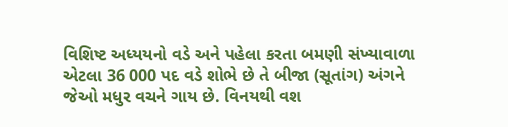વિશિષ્ટ અધ્યયનો વડે અને પહેલા કરતા બમણી સંખ્યાવાળા એટલા 36 000 પદ વડે શોભે છે તે બીજા (સૂતાંગ) અંગને જેઓ મધુર વચને ગાય છે. વિનયથી વશ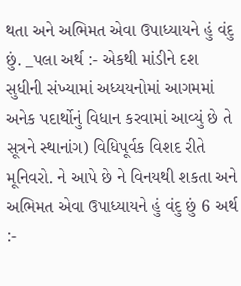થતા અને અભિમત એવા ઉપાધ્યાયને હું વંદુ છું. _પલા અર્થ :- એકથી માંડીને દશ સુધીની સંખ્યામાં અધ્યયનોમાં આગમમાં અનેક પદાર્થોનું વિધાન કરવામાં આવ્યું છે તે સૂત્રને સ્થાનાંગ) વિધિપૂર્વક વિશદ રીતે મૂનિવરો. ને આપે છે ને વિનયથી શકતા અને અભિમત એવા ઉપાધ્યાયને હું વંદુ છું 6 અર્થ :-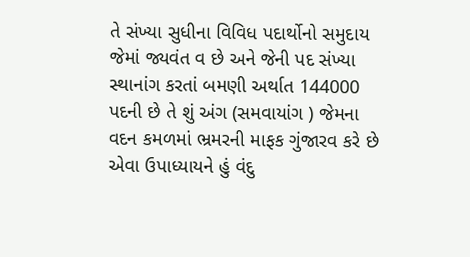તે સંખ્યા સુધીના વિવિધ પદાર્થોનો સમુદાય જેમાં જ્યવંત વ છે અને જેની પદ સંખ્યા સ્થાનાંગ કરતાં બમણી અર્થાત 144000 પદની છે તે શું અંગ (સમવાયાંગ ) જેમના વદન કમળમાં ભ્રમરની માફક ગુંજારવ કરે છે એવા ઉપાધ્યાયને હું વંદુ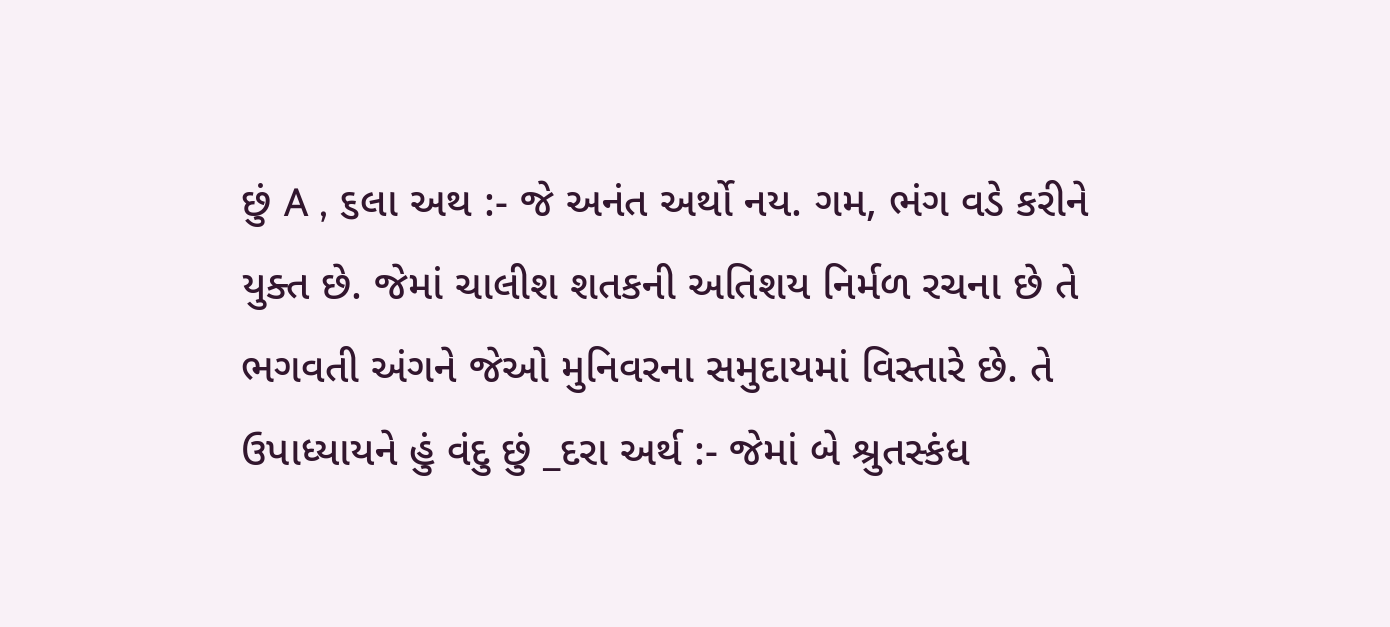છું A , ૬લા અથ :- જે અનંત અર્થો નય. ગમ, ભંગ વડે કરીને યુક્ત છે. જેમાં ચાલીશ શતકની અતિશય નિર્મળ રચના છે તે ભગવતી અંગને જેઓ મુનિવરના સમુદાયમાં વિસ્તારે છે. તે ઉપાધ્યાયને હું વંદુ છું _દરા અર્થ :- જેમાં બે શ્રુતસ્કંધ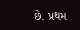છે. પ્રથમ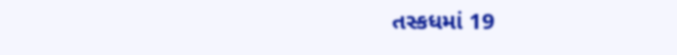તસ્કધમાં 19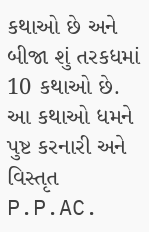કથાઓ છે અને બીજા શું તરકધમાં 10 કથાઓ છે. આ કથાઓ ધમને પુષ્ટ કરનારી અને વિસ્તૃત P.P.AC.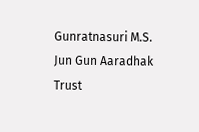Gunratnasuri M.S. Jun Gun Aaradhak Trust